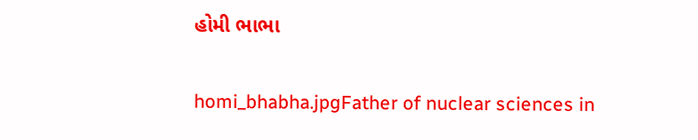હોમી ભાભા

homi_bhabha.jpgFather of nuclear sciences in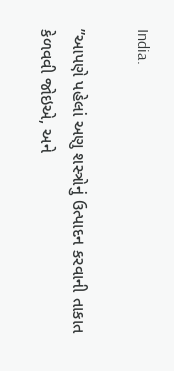India.

”આપણે પહેલાં અણુ શસ્ત્રોનું ઉત્પાદન કરવાની તાકાત કેળવવી જોઇએ, અને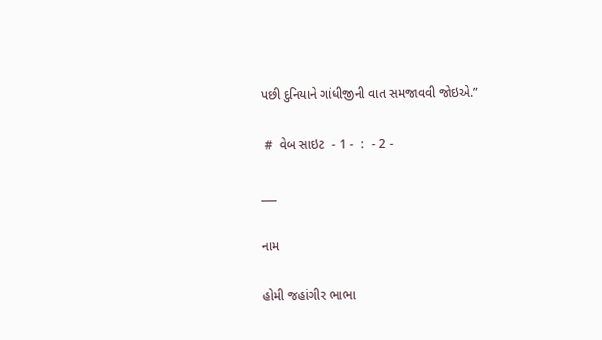પછી દુનિયાને ગાંધીજીની વાત સમજાવવી જોઇએ.”

 #  વેબ સાઇટ  - 1 -  :  - 2 -

___

નામ

હોમી જહાંગીર ભાભા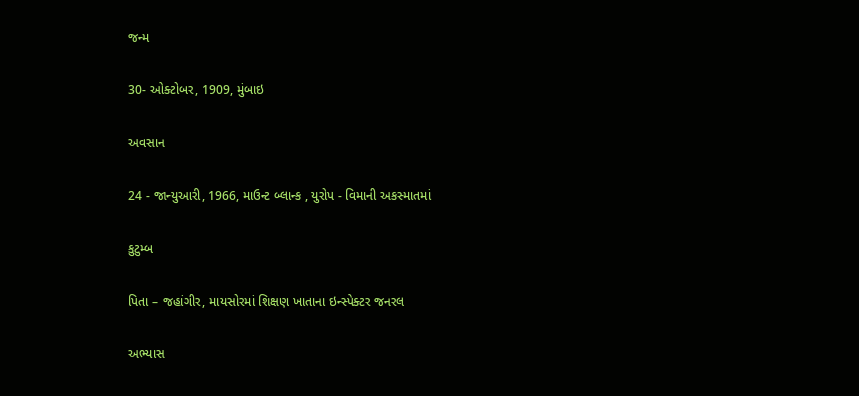જન્મ

30- ઓક્ટોબર, 1909, મુંબાઇ

અવસાન

24 - જાન્યુઆરી, 1966, માઉન્ટ બ્લાન્ક , યુરોપ - વિમાની અકસ્માતમાં

કુટુમ્બ

પિતા – જહાંગીર, માયસોરમાં શિક્ષણ ખાતાના ઇન્સ્પેક્ટર જનરલ

અભ્યાસ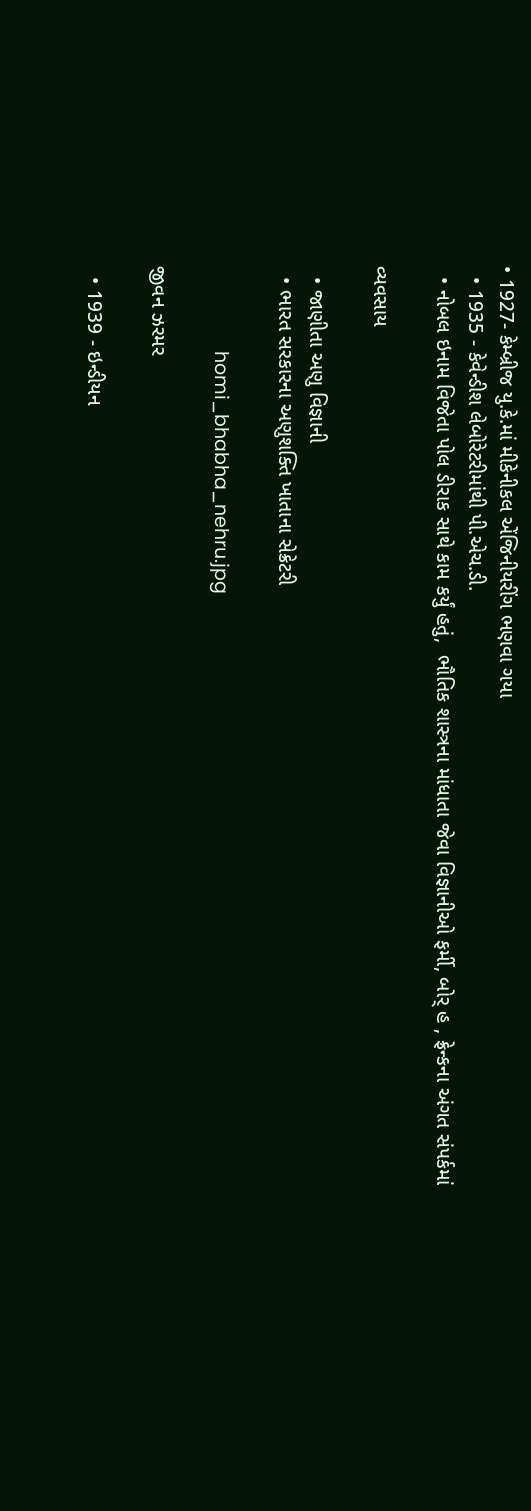• 1927- કેમ્બ્રીજ યુ.કે.માં મીકેનીકલ એંજિનીયરીંગ ભણવા ગયા
  • 1935 - કેવેન્ડીશ લેબોરેટરીમાંથી પી.એચ.ડી.
  • નોબલ ઇનામ વિજેતા પોલ ડીરાક સાથે કામ કર્યું હતું,  ભૌતિક શાસ્ત્રના માંધાતા જેવા વિજ્ઞાનીઓ ફર્મી, બોર્ હ , ફ્રેન્કના અંગત સંપર્કમાં

વ્યવસાય

  • જાણીતા અણુ વિજ્ઞાની
  • ભારત સરકારના અણુશક્તિ ખાતાના સેક્રેટરી

                 homi_bhabha_nehru.jpg

જીવન ઝરમર

  • 1939 - ઇન્ડીયન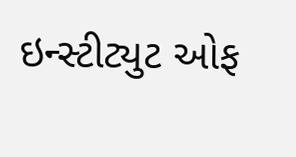ઇન્સ્ટીટ્યુટ ઓફ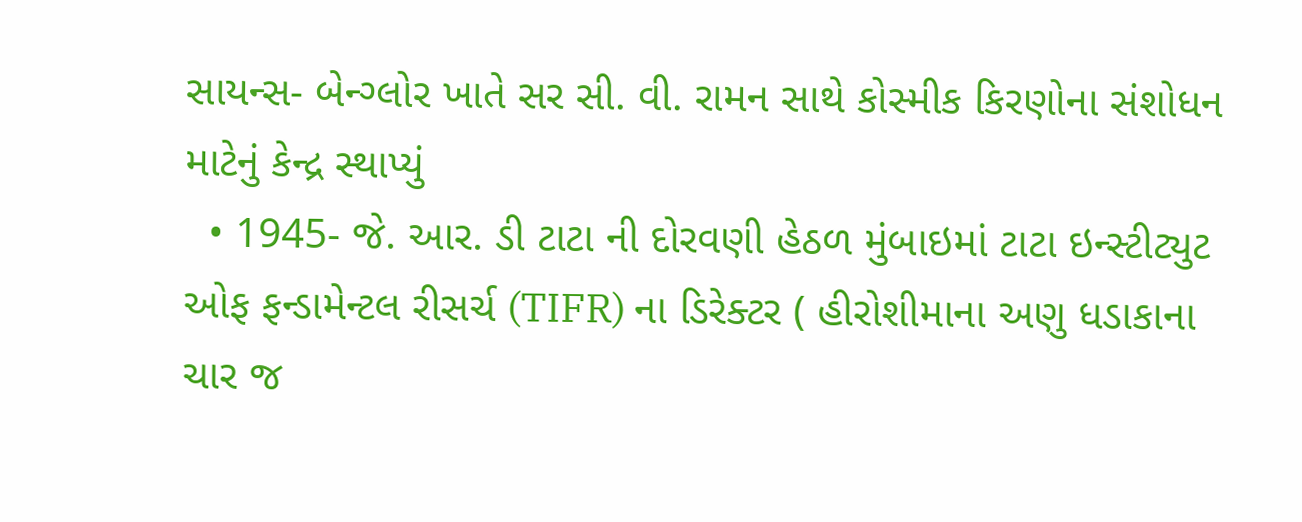સાયન્સ- બેન્ગ્લોર ખાતે સર સી. વી. રામન સાથે કોસ્મીક કિરણોના સંશોધન માટેનું કેન્દ્ર સ્થાપ્યું
  • 1945- જે. આર. ડી ટાટા ની દોરવણી હેઠળ મુંબાઇમાં ટાટા ઇન્સ્ટીટ્યુટ ઓફ ફન્ડામેન્ટલ રીસર્ચ (TIFR) ના ડિરેક્ટર ( હીરોશીમાના અણુ ધડાકાના ચાર જ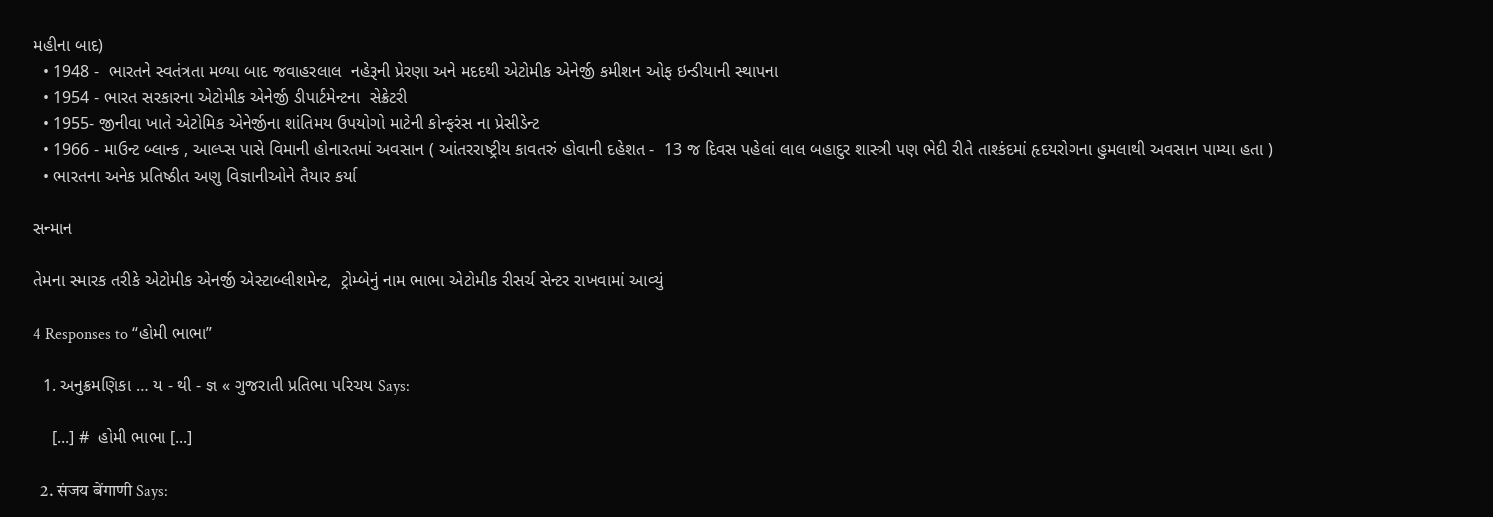મહીના બાદ)
  • 1948 -  ભારતને સ્વતંત્રતા મળ્યા બાદ જવાહરલાલ  નહેરૂની પ્રેરણા અને મદદથી એટોમીક એનેર્જી કમીશન ઓફ ઇન્ડીયાની સ્થાપના
  • 1954 - ભારત સરકારના એટોમીક એનેર્જી ડીપાર્ટમેન્ટના  સેક્રેટરી
  • 1955- જીનીવા ખાતે એટોમિક એનેર્જીના શાંતિમય ઉપયોગો માટેની કોન્ફરંસ ના પ્રેસીડેન્ટ
  • 1966 - માઉન્ટ બ્લાન્ક , આલ્પ્સ પાસે વિમાની હોનારતમાં અવસાન ( આંતરરાષ્ટ્રીય કાવતરું હોવાની દહેશત -  13 જ દિવસ પહેલાં લાલ બહાદુર શાસ્ત્રી પણ ભેદી રીતે તાશ્કંદમાં હૃદયરોગના હુમલાથી અવસાન પામ્યા હતા )
  • ભારતના અનેક પ્રતિષ્ઠીત અણુ વિજ્ઞાનીઓને તૈયાર કર્યા

સન્માન

તેમના સ્મારક તરીકે એટોમીક એનર્જી એસ્ટાબ્લીશમેન્ટ,  ટ્રોમ્બેનું નામ ભાભા એટોમીક રીસર્ચ સેન્ટર રાખવામાં આવ્યું

4 Responses to “હોમી ભાભા”

  1. અનુક્રમણિકા … ય - થી - જ્ઞ « ગુજરાતી પ્રતિભા પરિચય Says:

    [...] #  હોમી ભાભા [...]

  2. संजय बेंगाणी Says: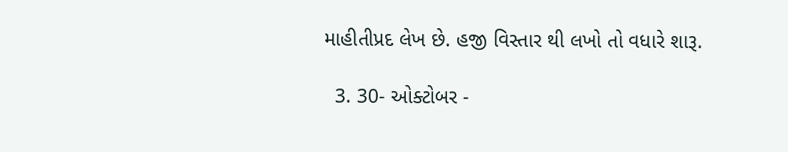માહીતીપ્રદ લેખ છે. હજી વિસ્તાર થી લખો તો વધારે શારૂ.

  3. 30- ઓક્ટોબર -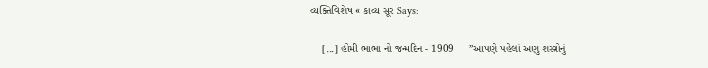વ્યક્તિવિશેષ « કાવ્ય સૂર Says:

    [...] હોમી ભાભા નો જન્મદિન - 1909     ”આપણે પહેલાં અણુ શસ્ત્રોનું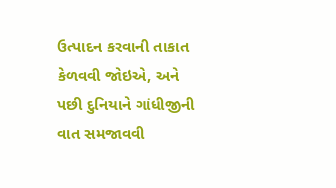ઉત્પાદન કરવાની તાકાત કેળવવી જોઇએ, અને પછી દુનિયાને ગાંધીજીની વાત સમજાવવી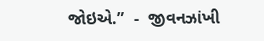જોઇએ.”  -  જીવનઝાંખી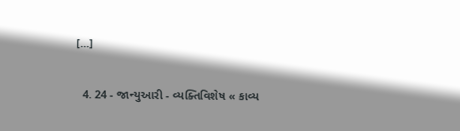[...]

  4. 24 - જાન્યુઆરી - વ્યક્તિવિશેષ « કાવ્ય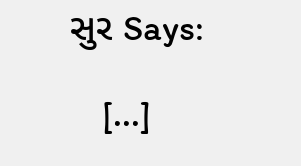સુર Says:

    [...]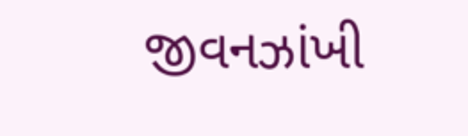જીવનઝાંખી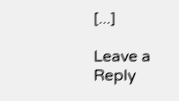[...]

Leave a Reply